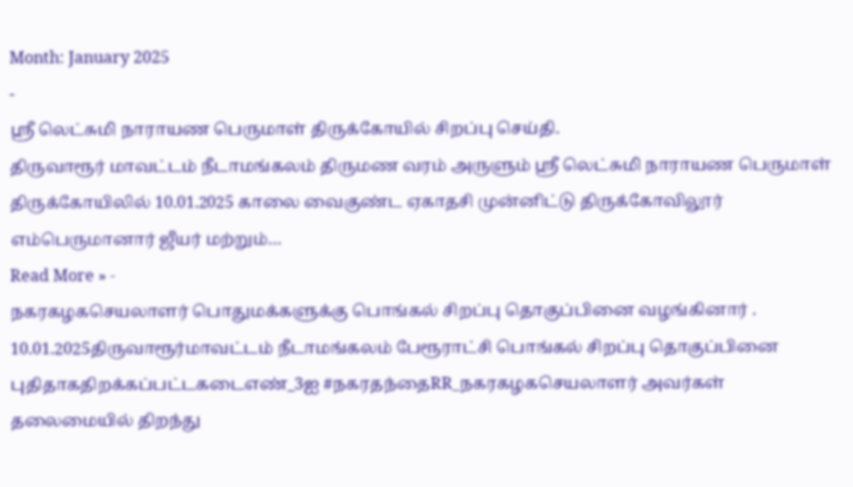Month: January 2025
-
ஶ்ரீ லெட்சுமி நாராயண பெருமாள் திருக்கோயில் சிறப்பு செய்தி.
திருவாரூர் மாவட்டம் நீடாமங்கலம் திருமண வரம் அருளும் ஶ்ரீ லெட்சுமி நாராயண பெருமாள் திருக்கோயிலில் 10.01.2025 காலை வைகுண்ட ஏகாதசி முன்னிட்டு திருக்கோவிலூர் எம்பெருமானார் ஜீயர் மற்றும்…
Read More » -
நகரகழகசெயலாளர் பொதுமக்களுக்கு பொங்கல் சிறப்பு தொகுப்பினை வழங்கினார் .
10.01.2025திருவாரூர்மாவட்டம் நீடாமங்கலம் பேரூராட்சி பொங்கல் சிறப்பு தொகுப்பினை புதிதாகதிறக்கப்பட்டகடைஎண்_3ஐ #நகரதந்தைRR_நகரகழகசெயலாளர் அவர்கள் தலைமையில் திறந்து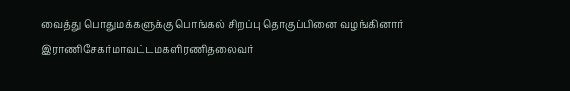வைத்து பொதுமக்களுக்கு பொங்கல் சிறப்பு தொகுப்பினை வழங்கினார் இராணிசேகர்மாவட்டமகளிரணிதலைவர்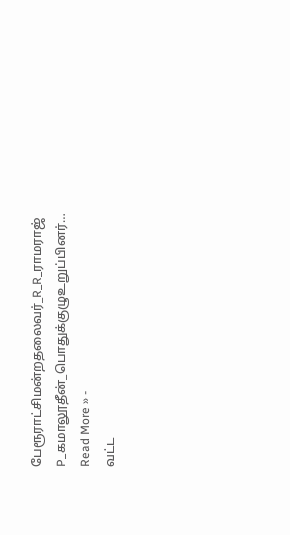பேரூராட்சிமன்றதலைவர்_R_R_ராமராஜ் P_கமாலூதீன்_பொதுக்குழுஉறுப்பினர்…
Read More » -
வட்ட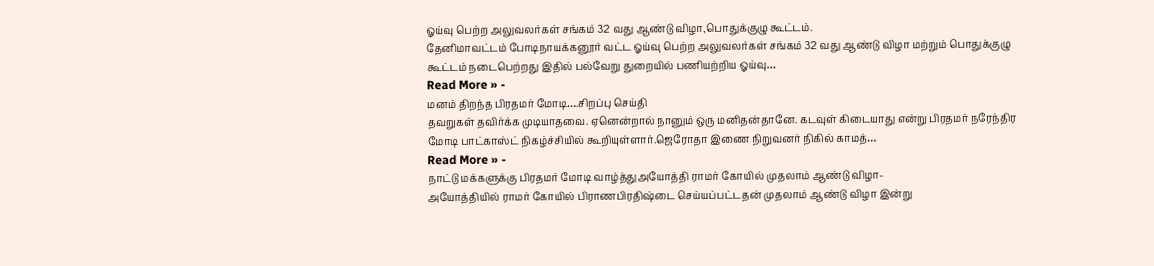ஓய்வு பெற்ற அலுவலர்கள் சங்கம் 32 வது ஆண்டு விழா,பொதுக்குழு கூட்டம்.
தேனிமாவட்டம் போடிநாயக்கனூர் வட்ட ஓய்வு பெற்ற அலுவலர்கள் சங்கம் 32 வது ஆண்டு விழா மற்றும் பொதுக்குழு கூட்டம் நடைபெற்றது இதில் பல்வேறு துறையில் பணியற்றிய ஓய்வு…
Read More » -
மனம் திறந்த பிரதமர் மோடி….சிறப்பு செய்தி
தவறுகள் தவிர்க்க முடியாதவை. ஏனென்றால் நானும் ஒரு மனிதன்தானே. கடவுள் கிடையாது என்று பிரதமர் நரேந்திர மோடி பாட்காஸ்ட் நிகழ்ச்சியில் கூறியுள்ளார்.ஜெரோதா இணை நிறுவனர் நிகில் காமத்…
Read More » -
நாட்டு மக்களுக்கு பிரதமர் மோடி வாழ்த்துஅயோத்தி ராமர் கோயில் முதலாம் ஆண்டு விழா-
அயோத்தியில் ராமர் கோயில் பிராணபிரதிஷ்டை செய்யப்பட்டதன் முதலாம் ஆண்டு விழா இன்று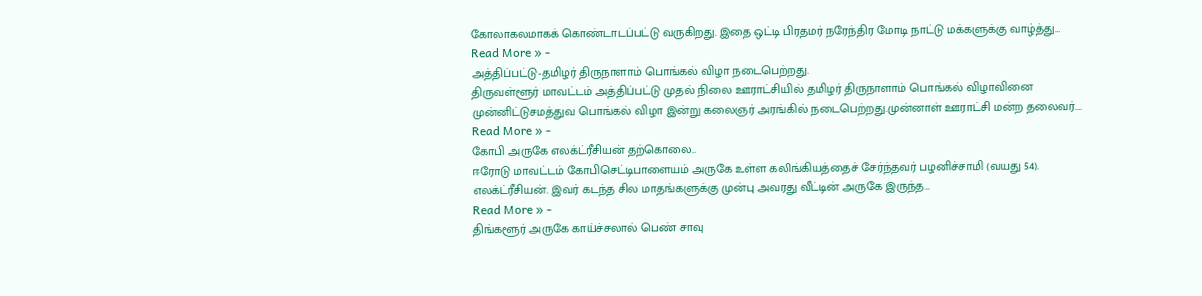கோலாகலமாகக் கொண்டாடப்பட்டு வருகிறது. இதை ஒட்டி பிரதமர் நரேந்திர மோடி நாட்டு மக்களுக்கு வாழ்த்து…
Read More » -
அத்திப்பட்டு-தமிழர் திருநாளாம் பொங்கல் விழா நடைபெற்றது.
திருவள்ளூர் மாவட்டம் அத்திப்பட்டு முதல் நிலை ஊராட்சியில் தமிழர் திருநாளாம் பொங்கல் விழாவினை முன்னிட்டுசமத்துவ பொங்கல் விழா இன்று கலைஞர் அரங்கில் நடைபெற்றது.முன்னாள் ஊராட்சி மன்ற தலைவர்.…
Read More » -
கோபி அருகே எலக்ட்ரீசியன் தற்கொலை..
ஈரோடு மாவட்டம் கோபிசெட்டிபாளையம் அருகே உள்ள கலிங்கியத்தைச் சேர்ந்தவர் பழனிச்சாமி (வயது 54). எலக்ட்ரீசியன். இவர் கடந்த சில மாதங்களுக்கு முன்பு அவரது வீட்டின் அருகே இருந்த…
Read More » -
திங்களூர் அருகே காய்ச்சலால் பெண் சாவு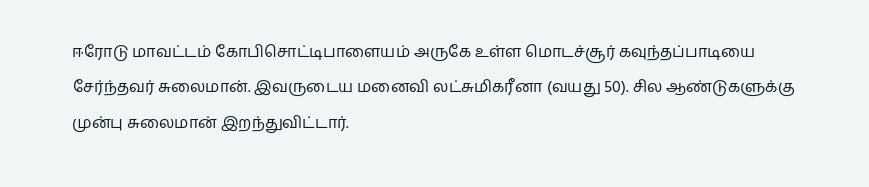ஈரோடு மாவட்டம் கோபிசொட்டிபாளையம் அருகே உள்ள மொடச்சூர் கவுந்தப்பாடியை சேர்ந்தவர் சுலைமான். இவருடைய மனைவி லட்சுமிகரீனா (வயது 50). சில ஆண்டுகளுக்கு முன்பு சுலைமான் இறந்துவிட்டார்.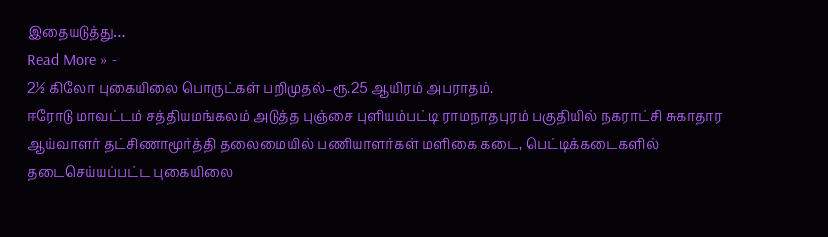இதையடுத்து…
Read More » -
2½ கிலோ புகையிலை பொருட்கள் பறிமுதல்–ரூ.25 ஆயிரம் அபராதம்.
ஈரோடு மாவட்டம் சத்தியமங்கலம் அடுத்த புஞ்சை புளியம்பட்டி ராமநாதபுரம் பகுதியில் நகராட்சி சுகாதார ஆய்வாளர் தட்சிணாமூர்த்தி தலைமையில் பணியாளர்கள் மளிகை கடை, பெட்டிக்கடைகளில் தடைசெய்யப்பட்ட புகையிலை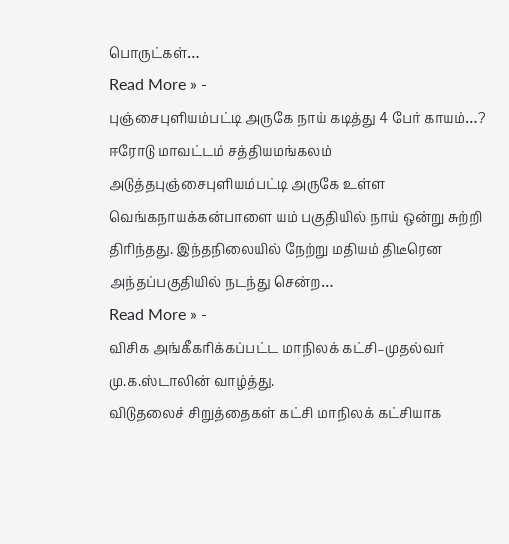பொருட்கள்…
Read More » -
புஞ்சைபுளியம்பட்டி அருகே நாய் கடித்து 4 பேர் காயம்…?
ஈரோடு மாவட்டம் சத்தியமங்கலம் அடுத்தபுஞ்சைபுளியம்பட்டி அருகே உள்ள வெங்கநாயக்கன்பாளை யம் பகுதியில் நாய் ஒன்று சுற்றி திரிந்தது. இந்தநிலையில் நேற்று மதியம் திடீரென அந்தப்பகுதியில் நடந்து சென்ற…
Read More » -
விசிக அங்கீகரிக்கப்பட்ட மாநிலக் கட்சி–முதல்வர் மு.க.ஸ்டாலின் வாழ்த்து.
விடுதலைச் சிறுத்தைகள் கட்சி மாநிலக் கட்சியாக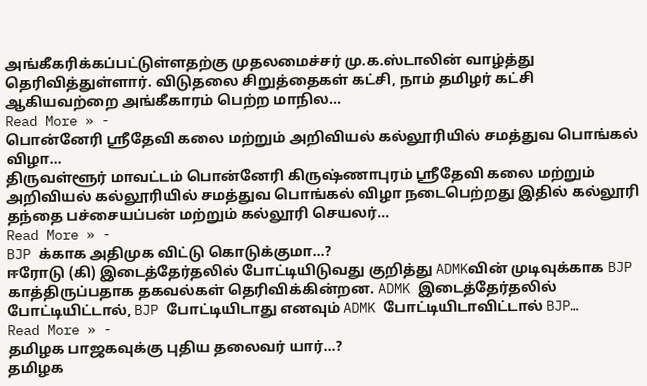அங்கீகரிக்கப்பட்டுள்ளதற்கு முதலமைச்சர் மு.க.ஸ்டாலின் வாழ்த்து தெரிவித்துள்ளார். விடுதலை சிறுத்தைகள் கட்சி, நாம் தமிழர் கட்சி ஆகியவற்றை அங்கீகாரம் பெற்ற மாநில…
Read More » -
பொன்னேரி ஸ்ரீதேவி கலை மற்றும் அறிவியல் கல்லூரியில் சமத்துவ பொங்கல் விழா…
திருவள்ளூர் மாவட்டம் பொன்னேரி கிருஷ்ணாபுரம் ஸ்ரீதேவி கலை மற்றும் அறிவியல் கல்லூரியில் சமத்துவ பொங்கல் விழா நடைபெற்றது இதில் கல்லூரி தந்தை பச்சையப்பன் மற்றும் கல்லூரி செயலர்…
Read More » -
BJP க்காக அதிமுக விட்டு கொடுக்குமா…?
ஈரோடு (கி) இடைத்தேர்தலில் போட்டியிடுவது குறித்து ADMKவின் முடிவுக்காக BJP காத்திருப்பதாக தகவல்கள் தெரிவிக்கின்றன. ADMK இடைத்தேர்தலில் போட்டியிட்டால், BJP போட்டியிடாது எனவும் ADMK போட்டியிடாவிட்டால் BJP…
Read More » -
தமிழக பாஜகவுக்கு புதிய தலைவர் யார்…?
தமிழக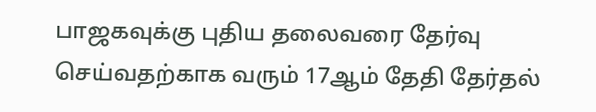பாஜகவுக்கு புதிய தலைவரை தேர்வு செய்வதற்காக வரும் 17ஆம் தேதி தேர்தல்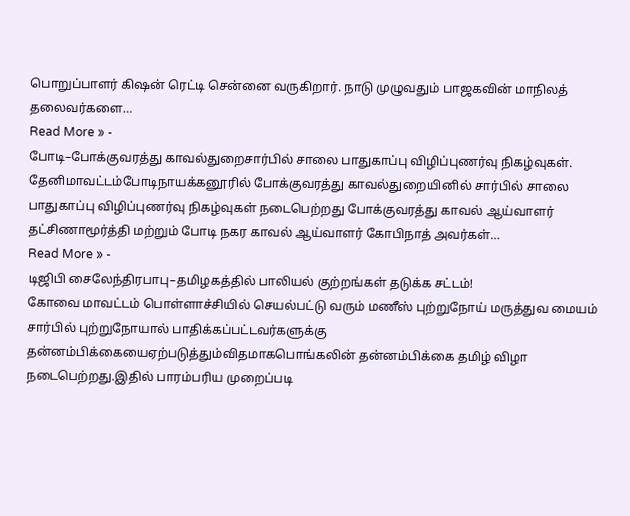பொறுப்பாளர் கிஷன் ரெட்டி சென்னை வருகிறார். நாடு முழுவதும் பாஜகவின் மாநிலத் தலைவர்களை…
Read More » -
போடி–போக்குவரத்து காவல்துறைசார்பில் சாலை பாதுகாப்பு விழிப்புணர்வு நிகழ்வுகள்.
தேனிமாவட்டம்போடிநாயக்கனூரில் போக்குவரத்து காவல்துறையினில் சார்பில் சாலை பாதுகாப்பு விழிப்புணர்வு நிகழ்வுகள் நடைபெற்றது போக்குவரத்து காவல் ஆய்வாளர் தட்சிணாமூர்த்தி மற்றும் போடி நகர காவல் ஆய்வாளர் கோபிநாத் அவர்கள்…
Read More » -
டிஜிபி சைலேந்திரபாபு–தமிழகத்தில் பாலியல் குற்றங்கள் தடுக்க சட்டம்!
கோவை மாவட்டம் பொள்ளாச்சியில் செயல்பட்டு வரும் மணீஸ் புற்றுநோய் மருத்துவ மையம் சார்பில் புற்றுநோயால் பாதிக்கப்பட்டவர்களுக்கு தன்னம்பிக்கையைஏற்படுத்தும்விதமாகபொங்கலின் தன்னம்பிக்கை தமிழ் விழா நடைபெற்றது.இதில் பாரம்பரிய முறைப்படி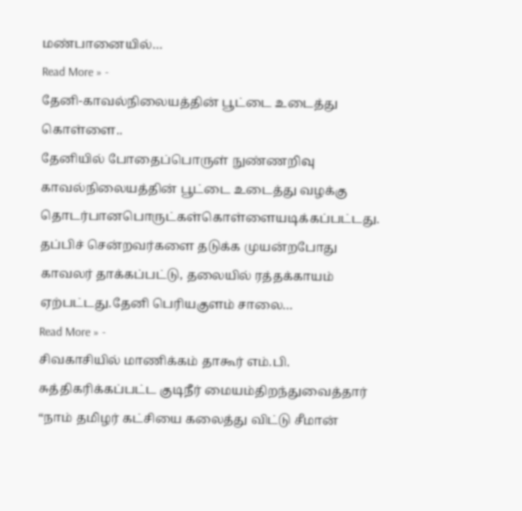மண்பானையில்…
Read More » -
தேனி-காவல்நிலையத்தின் பூட்டை உடைத்து கொள்ளை..
தேனியில் போதைப்பொருள் நுண்ணறிவு காவல்நிலையத்தின் பூட்டை உடைத்து வழக்கு தொடர்பானபொருட்கள்கொள்ளையடிக்கப்பட்டது. தப்பிச் சென்றவர்களை தடுக்க முயன்றபோது காவலர் தாக்கப்பட்டு, தலையில் ரத்தக்காயம் ஏற்பட்டது.தேனி பெரியகுளம் சாலை…
Read More » -
சிவகாசியில் மாணிக்கம் தாகூர் எம்.பி. சுத்திகரிக்கப்பட்ட குடிநீர் மையம்திறந்துவைத்தார்
“நாம் தமிழர் கட்சியை கலைத்து விட்டு சீமான்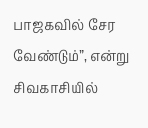பாஜகவில் சேர வேண்டும்”, என்று சிவகாசியில்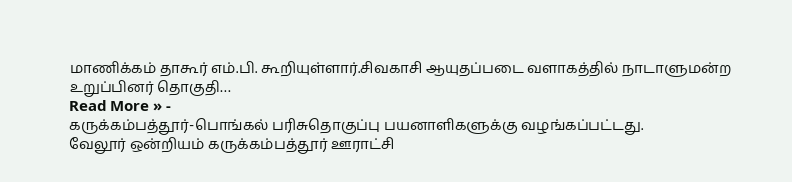மாணிக்கம் தாகூர் எம்.பி. கூறியுள்ளார்.சிவகாசி ஆயுதப்படை வளாகத்தில் நாடாளுமன்ற உறுப்பினர் தொகுதி…
Read More » -
கருக்கம்பத்தூர்-பொங்கல் பரிசுதொகுப்பு பயனாளிகளுக்கு வழங்கப்பட்டது.
வேலூர் ஒன்றியம் கருக்கம்பத்தூர் ஊராட்சி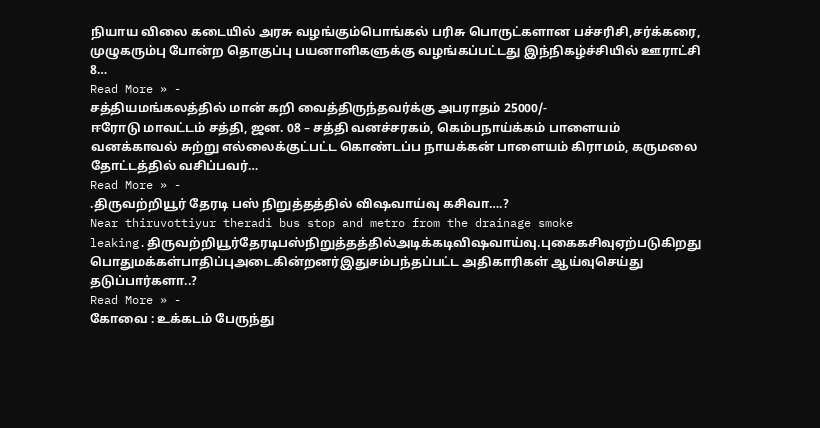நியாய விலை கடையில் அரசு வழங்கும்பொங்கல் பரிசு பொருட்களான பச்சரிசி,சர்க்கரை, முழுகரும்பு போன்ற தொகுப்பு பயனாளிகளுக்கு வழங்கப்பட்டது இந்நிகழ்ச்சியில் ஊராட்சி 8…
Read More » -
சத்தியமங்கலத்தில் மான் கறி வைத்திருந்தவர்க்கு அபராதம் 25000/-
ஈரோடு மாவட்டம் சத்தி, ஜன. 08 – சத்தி வனச்சரகம், கெம்பநாய்க்கம் பாளையம் வனக்காவல் சுற்று எல்லைக்குட்பட்ட கொண்டப்ப நாயக்கன் பாளையம் கிராமம், கருமலை தோட்டத்தில் வசிப்பவர்…
Read More » -
.திருவற்றியூர் தேரடி பஸ் நிறுத்தத்தில் விஷவாய்வு கசிவா….?
Near thiruvottiyur theradi bus stop and metro from the drainage smoke leaking.திருவற்றியூர்தேரடிபஸ்நிறுத்தத்தில்அடிக்கடிவிஷவாய்வு.புகைகசிவுஏற்படுகிறது பொதுமக்கள்பாதிப்புஅடைகின்றனர்இதுசம்பந்தப்பட்ட அதிகாரிகள் ஆய்வுசெய்து தடுப்பார்களா..?
Read More » -
கோவை : உக்கடம் பேருந்து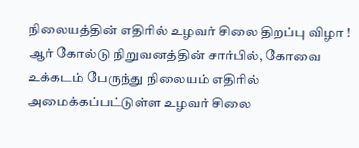நிலையத்தின் எதிரில் உழவர் சிலை திறப்பு விழா !
ஆர் கோல்டு நிறுவனத்தின் சார்பில், கோவை உக்கடம் பேருந்து நிலையம் எதிரில் அமைக்கப்பட்டுள்ள உழவர் சிலை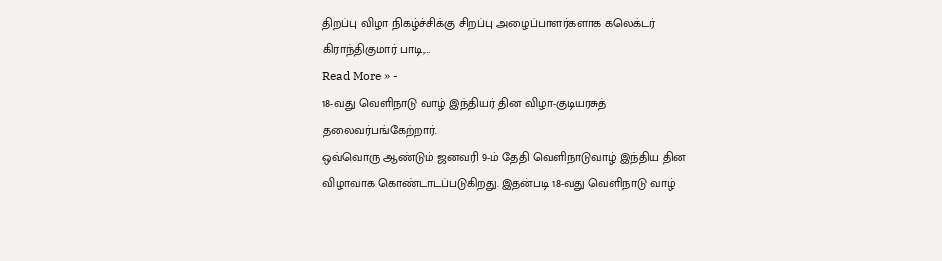திறப்பு விழா நிகழ்ச்சிக்கு சிறப்பு அழைப்பாளர்களாக கலெக்டர் கிராந்திகுமார் பாடி,…
Read More » -
18-வது வெளிநாடு வாழ் இந்தியர் தின விழா-குடியரசுத் தலைவர்பங்கேற்றார்.
ஒவ்வொரு ஆண்டும் ஜனவரி 9-ம் தேதி வெளிநாடுவாழ் இந்திய தின விழாவாக கொண்டாடப்படுகிறது. இதன்படி 18-வது வெளிநாடு வாழ்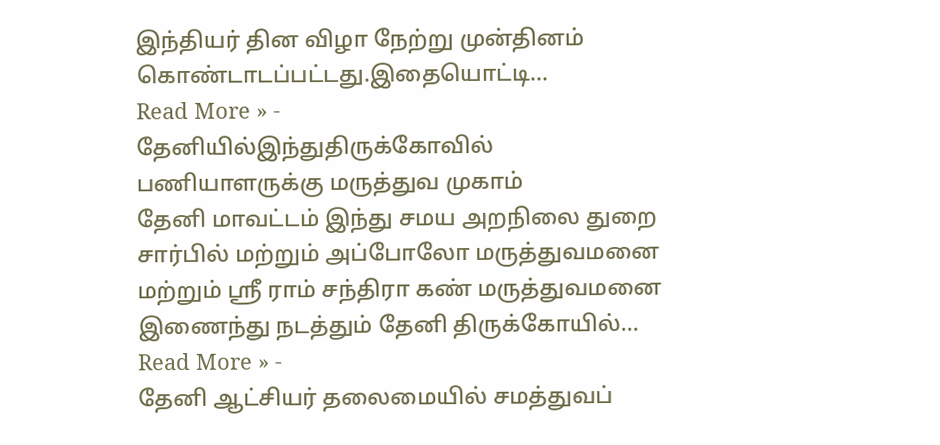இந்தியர் தின விழா நேற்று முன்தினம் கொண்டாடப்பட்டது.இதையொட்டி…
Read More » -
தேனியில்இந்துதிருக்கோவில் பணியாளருக்கு மருத்துவ முகாம்
தேனி மாவட்டம் இந்து சமய அறநிலை துறை சார்பில் மற்றும் அப்போலோ மருத்துவமனை மற்றும் ஸ்ரீ ராம் சந்திரா கண் மருத்துவமனை இணைந்து நடத்தும் தேனி திருக்கோயில்…
Read More » -
தேனி ஆட்சியர் தலைமையில் சமத்துவப்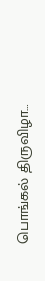பொங்கல் திருவிழா…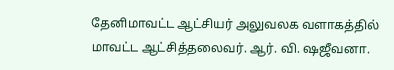தேனிமாவட்ட ஆட்சியர் அலுவலக வளாகத்தில் மாவட்ட ஆட்சித்தலைவர். ஆர். வி. ஷஜீவனா.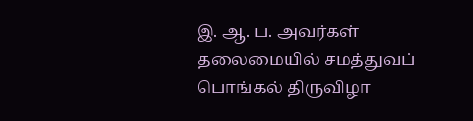இ. ஆ. ப. அவர்கள் தலைமையில் சமத்துவப் பொங்கல் திருவிழா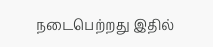நடைபெற்றது இதில்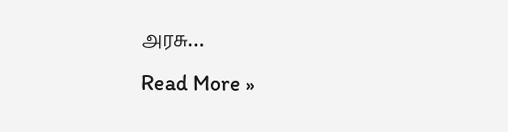அரசு…
Read More »